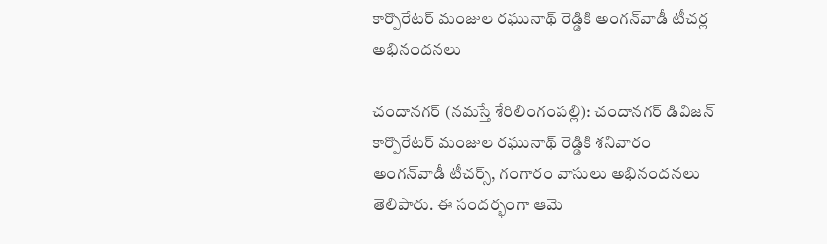కార్పొరేటర్ మంజుల ర‌ఘునాథ్ రెడ్డికి అంగ‌న్‌వాడీ టీచ‌ర్ల అభినంద‌న‌లు

చందాన‌గ‌ర్ ‌(న‌మ‌స్తే శేరిలింగంప‌ల్లి): చందానగర్ డివిజన్ కార్పొరేటర్ మంజుల ర‌ఘునాథ్ రెడ్డికి శనివారం అంగన్‌వాడీ టీచర్స్, గంగారం వాసులు అభినందనలు తెలిపారు. ఈ సందర్భంగా ఆమె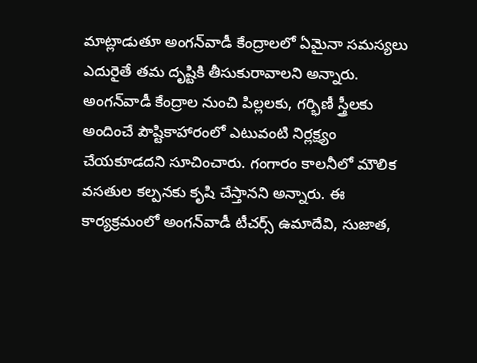మాట్లాడుతూ అంగన్‌వాడీ కేంద్రాలలో ఏమైనా సమస్యలు ఎదురైతే తమ దృష్టికి తీసుకురావాలని అన్నారు. అంగన్‌వాడీ కేంద్రాల నుంచి పిల్లలకు, గర్భిణీ స్త్రీలకు అందించే పౌష్టికాహారంలో ఎటువంటి నిర్లక్ష్యం చేయకూడదని సూచించారు. గంగారం కాలనీలో మౌలిక వసతుల కల్పనకు కృషి చేస్తానని అన్నారు. ఈ కార్యక్రమంలో అంగన్‌వాడీ టీచర్స్ ఉమాదేవి, సుజాత,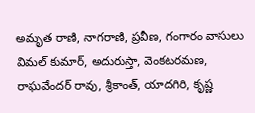అమృత రాణి, నాగరాణి, ప్రవీణ, గంగారం వాసులు విమల్ కుమార్, అదురుస్తా, వెంకటరమణ, రాఘవేందర్ రావు, శ్రీకాంత్, యాదగిరి, కృష్ణ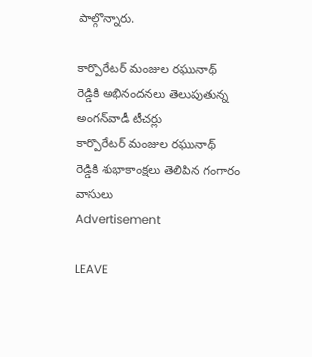పాల్గొన్నారు.

కార్పొరేటర్ మంజుల ర‌ఘునాథ్ రెడ్డికి అభినంద‌న‌లు తెలుపుతున్న అంగ‌న్‌వాడీ టీచ‌ర్లు
కార్పొరేటర్ మంజుల ర‌ఘునాథ్ రెడ్డికి శుభాకాంక్ష‌లు తెలిపిన గంగారం వాసులు
Advertisement

LEAVE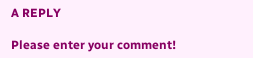A REPLY

Please enter your comment!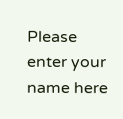Please enter your name here